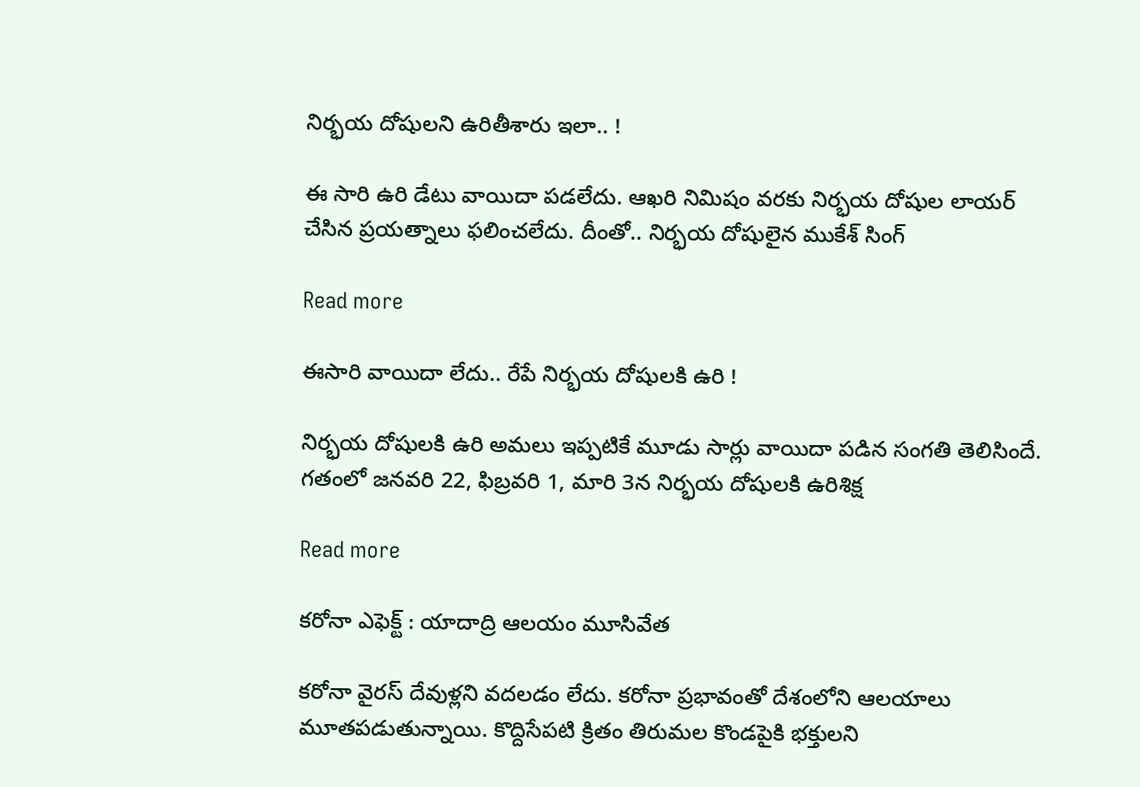నిర్భయ దోషులని ఉరితీశారు ఇలా.. !

ఈ సారి ఉరి డేటు వాయిదా పడలేదు. ఆఖరి నిమిషం వరకు నిర్భయ దోషుల లాయర్  చేసిన ప్రయత్నాలు ఫలించలేదు. దీంతో.. నిర్భయ దోషులైన ముకేశ్‌ సింగ్‌

Read more

ఈసారి వాయిదా లేదు.. రేపే నిర్భయ దోషులకి ఉరి !

నిర్భయ దోషులకి ఉరి అమలు ఇప్పటికే మూడు సార్లు వాయిదా పడిన సంగతి తెలిసిందే. గతంలో జనవరి 22, ఫిబ్రవరి 1, మారి 3న నిర్భయ దోషులకి ఉరిశిక్ష

Read more

కరోనా ఎఫెక్ట్ : యాదాద్రి ఆలయం మూసివేత

కరోనా వైరస్ దేవుళ్లని వదలడం లేదు. కరోనా ప్రభావంతో దేశంలోని ఆలయాలు మూతపడుతున్నాయి. కొద్దిసేపటి క్రితం తిరుమల కొండపైకి భక్తులని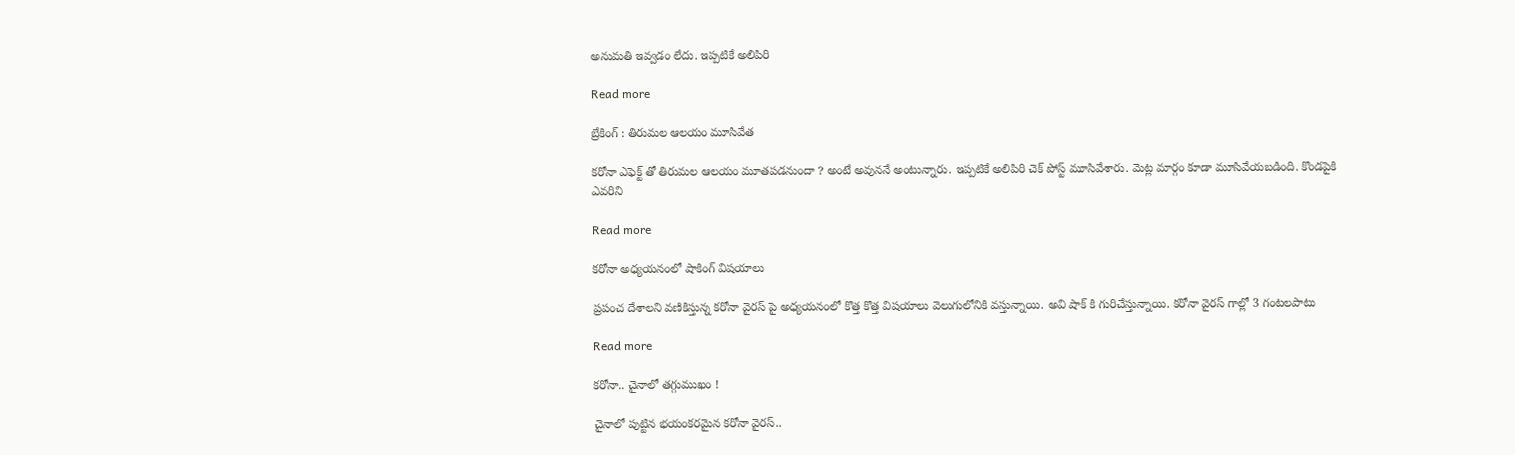అనుమతి ఇవ్వడం లేదు. ఇప్పటికే అలిపిరి

Read more

బ్రేకింగ్ : తిరుమల ఆలయం మూసివేత

కరోనా ఎఫెక్ట్ తో తిరుమల ఆలయం మూతపడనుందా ? అంటే అవుననే అంటున్నారు. ఇప్పటికే అలిపిరి చెక్ పోస్ట్ మూసివేశారు. మెట్ల మార్గం కూడా మూసివేయబడింది. కొండపైకి ఎవరిని

Read more

కరోనా అధ్యయనంలో షాకింగ్ విషయాలు

ప్రపంచ దేశాలని వణికిస్తున్న కరోనా వైరస్ పై అధ్యయనంలో కొత్త కొత్త విషయాలు వెలుగులోనికి వస్తున్నాయి. అవి షాక్ కి గురిచేస్తున్నాయి. కరోనా వైరస్ గాల్లో 3 గంటలపాటు

Read more

కరోనా.. చైనాలో తగ్గుముఖం !

చైనాలో పుట్టిన భయంకరమైన కరోనా వైరస్..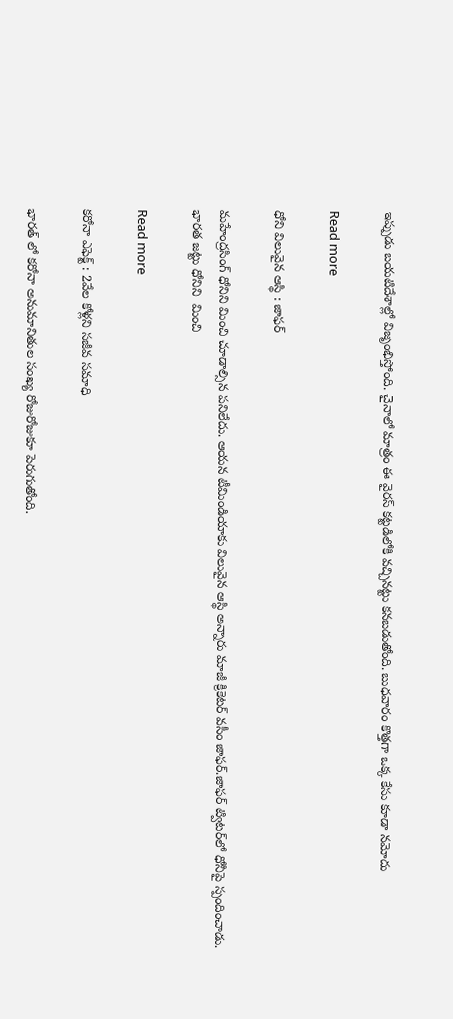ఇప్పుడు బయటిదేశాల్లో విజృంభిస్తోంది. చైనాలో మాత్రం ఈ వైరస్ కట్టడిలోకి వచ్చినట్టు కనబడుతోంది. బుధవారం కొత్తగా ఒక్క కేసు కూడా నమోదు

Read more

ధోని విలువైన ఆస్థి : జాఫర్

మహేంద్రసింగ్ ధోనిని మించి చూడాల్సిన పనిలేదు. ఆయన టీమిండియాకు విలువైన ఆస్థి అన్నారు మాజీ క్రికెటర్‌ వసీం జాఫర్‌.జాఫర్‌ ట్విటర్‌లో ధోనీపై స్పందించాడు. భారత జట్టు ధోనిని  మించి

Read more

కరోనా ఎఫెక్ట్ : 2వేల కోళ్లని సజీవ సమాధి

భారత్ లో కరోనా అనుమానితుల సంఖ్య రోజురోజుకూ పెరుగుతోంది.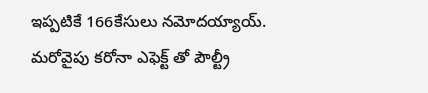ఇప్పటికే 166కేసులు నమోదయ్యాయ్. మరోవైపు కరోనా ఎఫెక్ట్ తో పౌల్ట్రీ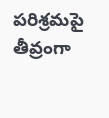పరిశ్రమపై తీవ్రంగా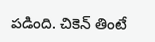పడింది. చికెన్ తింటే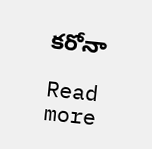కరోనా

Read more